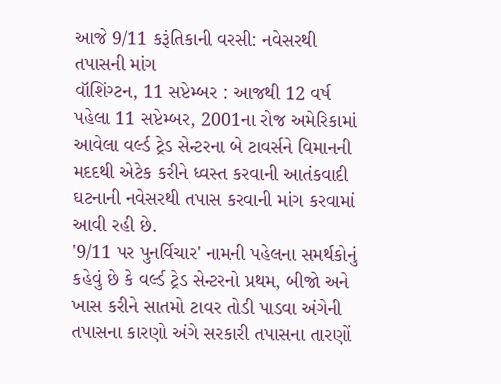આજે 9/11 કરૂંતિકાની વરસી: નવેસરથી તપાસની માંગ
વૉશિંગ્ટન, 11 સપ્ટેમ્બર : આજથી 12 વર્ષ પહેલા 11 સપ્ટેમ્બર, 2001ના રોજ અમેરિકામાં આવેલા વર્લ્ડ ટ્રેડ સેન્ટરના બે ટાવર્સને વિમાનની મદદથી એટેક કરીને ધ્વસ્ત કરવાની આતંકવાદી ઘટનાની નવેસરથી તપાસ કરવાની માંગ કરવામાં આવી રહી છે.
'9/11 પર પુનર્વિચાર' નામની પહેલના સમર્થકોનું કહેવું છે કે વર્લ્ડ ટ્રેડ સેન્ટરનો પ્રથમ, બીજો અને ખાસ કરીને સાતમો ટાવર તોડી પાડવા અંગેની તપાસના કારણો અંગે સરકારી તપાસના તારણોં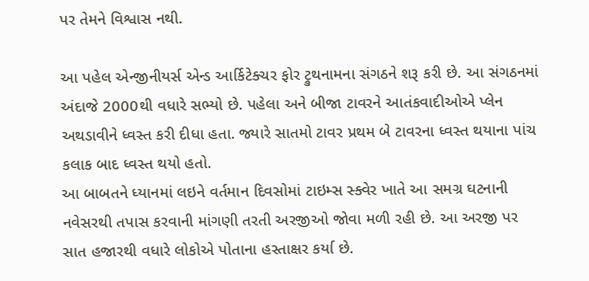પર તેમને વિશ્વાસ નથી.

આ પહેલ એન્જીનીયર્સ એન્ડ આર્કિટેક્ચર ફોર ટ્રુથનામના સંગઠને શરૂ કરી છે. આ સંગઠનમાં અંદાજે 2000થી વધારે સભ્યો છે. પહેલા અને બીજા ટાવરને આતંકવાદીઓએ પ્લેન અથડાવીને ધ્વસ્ત કરી દીધા હતા. જ્યારે સાતમો ટાવર પ્રથમ બે ટાવરના ધ્વસ્ત થયાના પાંચ કલાક બાદ ધ્વસ્ત થયો હતો.
આ બાબતને ધ્યાનમાં લઇને વર્તમાન દિવસોમાં ટાઇમ્સ સ્ક્વેર ખાતે આ સમગ્ર ઘટનાની નવેસરથી તપાસ કરવાની માંગણી તરતી અરજીઓ જોવા મળી રહી છે. આ અરજી પર સાત હજારથી વધારે લોકોએ પોતાના હસ્તાક્ષર કર્યા છે.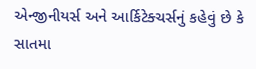એન્જીનીયર્સ અને આર્કિટેક્ચર્સનું કહેવું છે કે સાતમા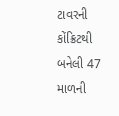ટાવરની કોંક્રિટથી બનેલી 47 માળની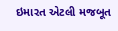ઇમારત એટલી મજબૂત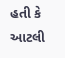હતી કે આટલી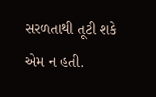સરળતાથી તૂટી શકે એમ ન હતી.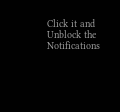Click it and Unblock the Notifications